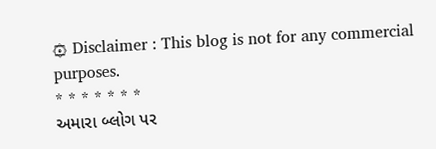۞ Disclaimer : This blog is not for any commercial purposes.
* * * * * * *
અમારા બ્લોગ પર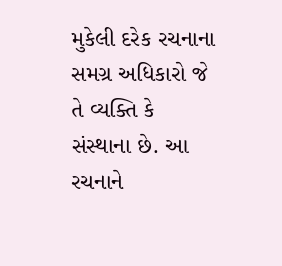મુકેલી દરેક રચનાના સમગ્ર અધિકારો જે તે વ્યક્તિ કે સંસ્થાના છે. આ રચનાને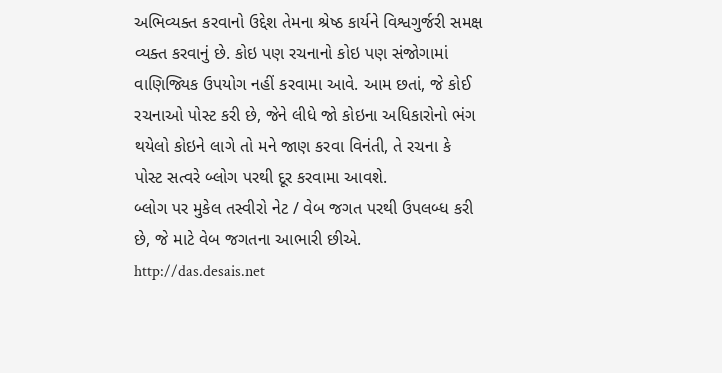અભિવ્યક્ત કરવાનો ઉદ્દેશ તેમના શ્રેષ્ઠ કાર્યને વિશ્વગુર્જરી સમક્ષ વ્યક્ત કરવાનું છે. કોઇ પણ રચનાનો કોઇ પણ સંજોગામાં વાણિજ્યિક ઉપયોગ નહીં કરવામા આવે. આમ છતાં, જે કોઈ રચનાઓ પોસ્ટ કરી છે, જેને લીધે જો કોઇના અધિકારોનો ભંગ થયેલો કોઇને લાગે તો મને જાણ કરવા વિનંતી, તે રચના કે પોસ્ટ સત્વરે બ્લોગ પરથી દૂર કરવામા આવશે.
બ્લોગ પર મુકેલ તસ્વીરો નેટ / વેબ જગત પરથી ઉપલબ્ધ કરી છે, જે માટે વેબ જગતના આભારી છીએ.
http://das.desais.net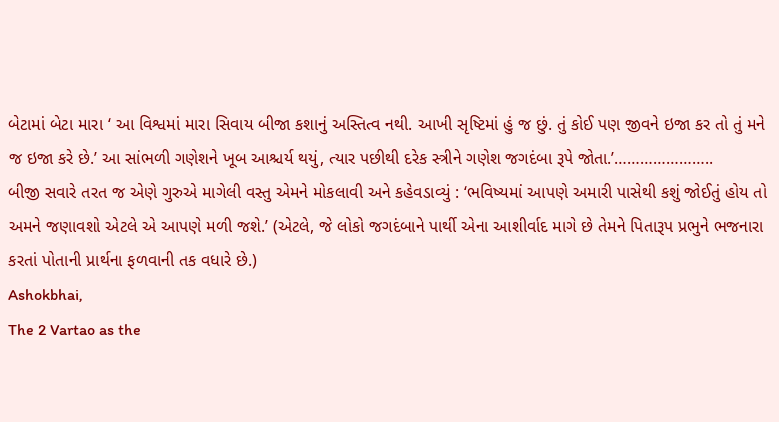બેટામાં બેટા મારા ‘ આ વિશ્વમાં મારા સિવાય બીજા કશાનું અસ્તિત્વ નથી. આખી સૃષ્ટિમાં હું જ છું. તું કોઈ પણ જીવને ઇજા કર તો તું મને જ ઇજા કરે છે.’ આ સાંભળી ગણેશને ખૂબ આશ્ચર્ય થયું, ત્યાર પછીથી દરેક સ્ત્રીને ગણેશ જગદંબા રૂપે જોતા.’…………………..
બીજી સવારે તરત જ એણે ગુરુએ માગેલી વસ્તુ એમને મોકલાવી અને કહેવડાવ્યું : ‘ભવિષ્યમાં આપણે અમારી પાસેથી કશું જોઈતું હોય તો અમને જણાવશો એટલે એ આપણે મળી જશે.’ (એટલે, જે લોકો જગદંબાને પાર્થી એના આશીર્વાદ માગે છે તેમને પિતારૂપ પ્રભુને ભજનારા કરતાં પોતાની પ્રાર્થના ફળવાની તક વધારે છે.)
Ashokbhai,
The 2 Vartao as the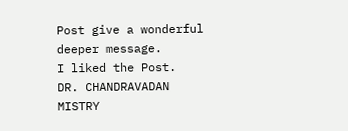Post give a wonderful deeper message.
I liked the Post.
DR. CHANDRAVADAN MISTRY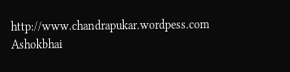http://www.chandrapukar.wordpess.com
Ashokbhai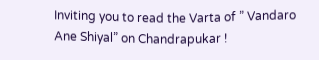Inviting you to read the Varta of ” Vandaro Ane Shiyal” on Chandrapukar !